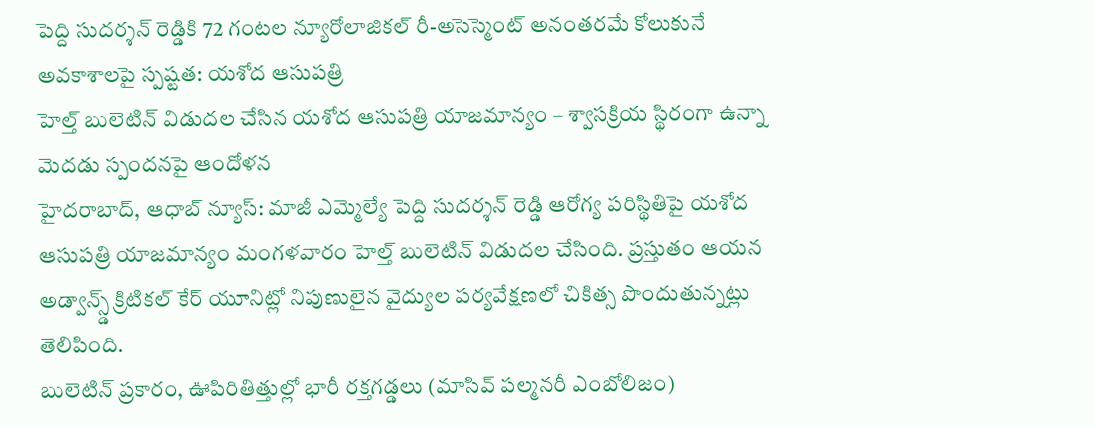పెద్ది సుదర్శన్ రెడ్డికి 72 గంటల న్యూరోలాజికల్ రీ-అసెస్మెంట్ అనంతరమే కోలుకునే అవకాశాలపై స్పష్టత: యశోద ఆసుపత్రి
హెల్త్ బులెటిన్ విడుదల చేసిన యశోద ఆసుపత్రి యాజమాన్యం – శ్వాసక్రియ స్థిరంగా ఉన్నా మెదడు స్పందనపై ఆందోళన
హైదరాబాద్, ఆధాబ్ న్యూస్: మాజీ ఎమ్మెల్యే పెద్ది సుదర్శన్ రెడ్డి ఆరోగ్య పరిస్థితిపై యశోద ఆసుపత్రి యాజమాన్యం మంగళవారం హెల్త్ బులెటిన్ విడుదల చేసింది. ప్రస్తుతం ఆయన అడ్వాన్స్డ్ క్రిటికల్ కేర్ యూనిట్లో నిపుణులైన వైద్యుల పర్యవేక్షణలో చికిత్స పొందుతున్నట్లు తెలిపింది.
బులెటిన్ ప్రకారం, ఊపిరితిత్తుల్లో భారీ రక్తగడ్డలు (మాసివ్ పల్మనరీ ఎంబోలిజం)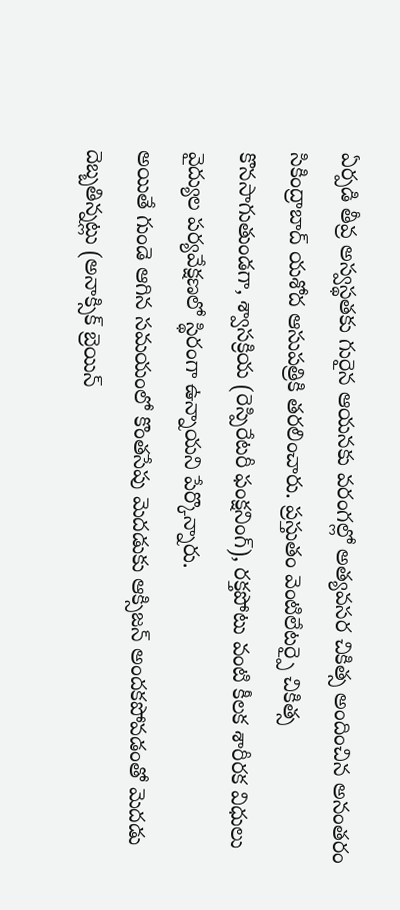ఏర్పడి తీవ్ర అస్వస్థతకు గురైన ఆయనకు వరంగల్లో అత్యవసర చికిత్స అందించిన అనంతరం సికింద్రాబాద్ యశోద ఆసుపత్రికి తరలించారు. ప్రస్తుతం వెంటిలేటర్పై చికిత్స కొనసాగుతుండగా, శ్వాసక్రియ (రెస్పిరేటరీ ఫంక్షనింగ్), రక్తపోటు వంటి కీలక శారీరక విధులు వైద్యుల పర్యవేక్షణలో స్థిరంగా ఉన్నాయని పేర్కొన్నారు.
అయితే గుండె ఆగిన సమయంలో కొంతసేపు మెదడుకు ఆక్సిజన్ అందకపోవడంతో మెదడు దెబ్బతిన్నట్లు (అనాక్సిక్ బ్రెయిన్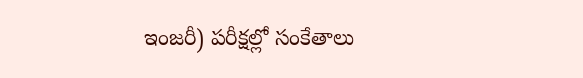ఇంజరీ) పరీక్షల్లో సంకేతాలు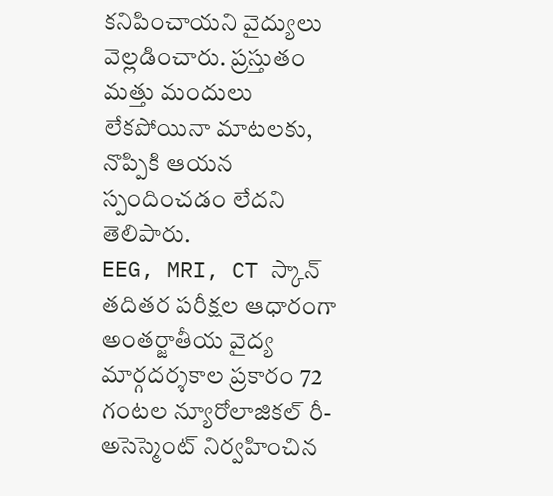కనిపించాయని వైద్యులు వెల్లడించారు. ప్రస్తుతం మత్తు మందులు లేకపోయినా మాటలకు, నొప్పికి ఆయన స్పందించడం లేదని తెలిపారు.
EEG, MRI, CT స్కాన్ తదితర పరీక్షల ఆధారంగా అంతర్జాతీయ వైద్య మార్గదర్శకాల ప్రకారం 72 గంటల న్యూరోలాజికల్ రీ-అసెస్మెంట్ నిర్వహించిన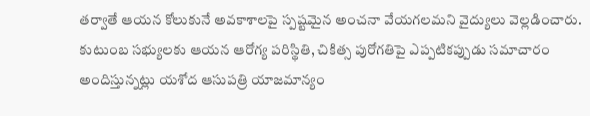తర్వాతే ఆయన కోలుకునే అవకాశాలపై స్పష్టమైన అంచనా వేయగలమని వైద్యులు వెల్లడించారు.
కుటుంబ సభ్యులకు ఆయన ఆరోగ్య పరిస్థితి, చికిత్స పురోగతిపై ఎప్పటికప్పుడు సమాచారం అందిస్తున్నట్లు యశోద ఆసుపత్రి యాజమాన్యం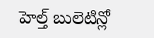హెల్త్ బులెటిన్లో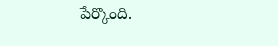పేర్కొంది.